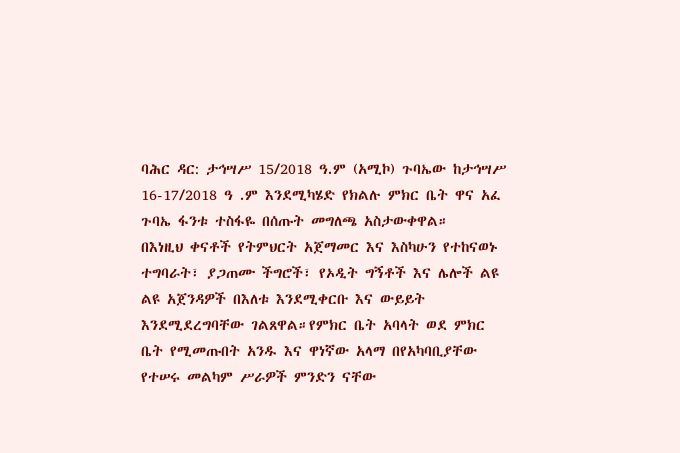ባሕር ዳር: ታኅሣሥ 15/2018 ዓ.ም (አሚኮ) ጉባኤው ከታኅሣሥ 16-17/2018 ዓ .ም እንደሚካሄድ የክልሉ ምክር ቤት ዋና አፈ ጉባኤ ፋንቱ ተስፋዬ በሰጡት መግለጫ አስታውቀዋል።
በእነዚህ ቀናቶች የትምህርት አጀማመር እና እስካሁን የተከናወኑ ተግባራት፣ ያጋጠሙ ችግሮች፣ የኦዲት ግኝቶች እና ሌሎች ልዩ ልዩ አጀንዳዎች በእለቱ እንደሚቀርቡ እና ውይይት እንደሚደረግባቸው ገልጸዋል።የምክር ቤት አባላት ወደ ምክር ቤት የሚመጡበት አንዱ እና ዋነኛው አላማ በየአካባቢያቸው የተሠሩ መልካም ሥራዎች ምንድን ናቸው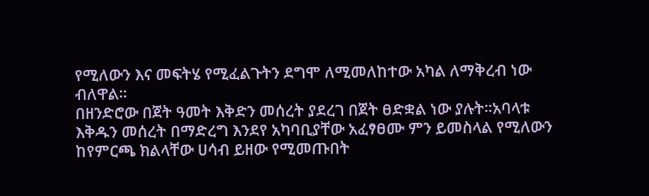የሚለውን እና መፍትሄ የሚፈልጉትን ደግሞ ለሚመለከተው አካል ለማቅረብ ነው ብለዋል።
በዘንድሮው በጀት ዓመት እቅድን መሰረት ያደረገ በጀት ፀድቋል ነው ያሉት።አባላቱ እቅዱን መሰረት በማድረግ እንደየ አካባቢያቸው አፈፃፀሙ ምን ይመስላል የሚለውን ከየምርጫ ክልላቸው ሀሳብ ይዘው የሚመጡበት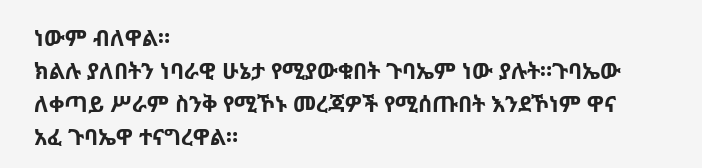ነውም ብለዋል።
ክልሉ ያለበትን ነባራዊ ሁኔታ የሚያውቁበት ጉባኤም ነው ያሉት።ጉባኤው ለቀጣይ ሥራም ስንቅ የሚኾኑ መረጃዎች የሚሰጡበት እንደኾነም ዋና አፈ ጉባኤዋ ተናግረዋል።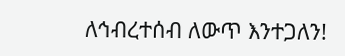ለኅብረተሰብ ለውጥ እንተጋለን!